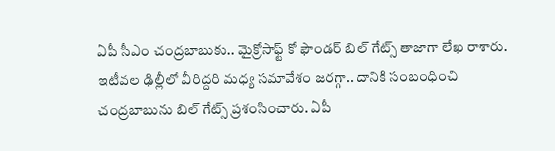ఏపీ సీఎం చంద్రబాబుకు.. మైక్రోసాఫ్ట్ కో ఫౌండర్ బిల్ గేట్స్ తాజాగా లేఖ రాశారు. ఇటీవల ఢిల్లీలో వీరిద్దరి మధ్య సమావేశం జరగ్గా.. దానికి సంబంధించి చంద్రబాబును బిల్ గేట్స్ ప్రశంసించారు. ఏపీ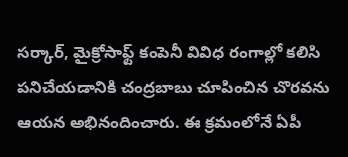సర్కార్, మైక్రోసాఫ్ట్ కంపెనీ వివిధ రంగాల్లో కలిసి పనిచేయడానికి చంద్రబాబు చూపించిన చొరవను ఆయన అభినందించారు. ఈ క్రమంలోనే ఏపీ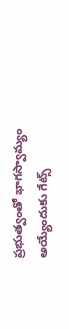ప్రభుత్వంతో భాగస్వామ్యం అయ్యేందుకు గేట్స్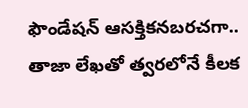ఫౌండేషన్ ఆసక్తికనబరచగా.. తాజా లేఖతో త్వరలోనే కీలక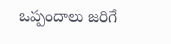ఒప్పందాలు జరిగే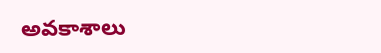అవకాశాలు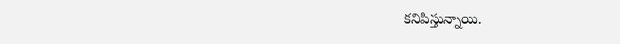కనిపిస్తున్నాయి.